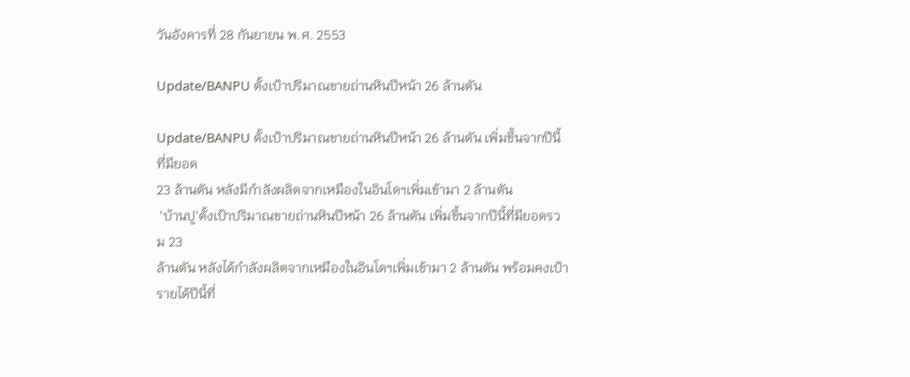วันอังคารที่ 28 กันยายน พ.ศ. 2553

Update/BANPU ตั้งเป้าปริมาณขายถ่านหินปีหน้า 26 ล้านตัน

Update/BANPU ตั้งเป้าปริมาณขายถ่านหินปีหน้า 26 ล้านตัน เพิ่มขึ้นจากปีนี้ที่มียอด
23 ล้านตัน หลังมีกำลังผลิตจากเหมืองในอินโดฯเพิ่มเข้ามา 2 ล้านตัน
 'บ้านปู'ตั้งเป้าปริมาณขายถ่านหินปีหน้า 26 ล้านตัน เพิ่มขึ้นจากปีนี้ที่มียอดรวม 23
ล้านตัน หลังได้กำลังผลิตจากเหมืองในอินโดฯเพิ่มเข้ามา 2 ล้านตัน พร้อมคงเป้ารายได้ปีนี้ที่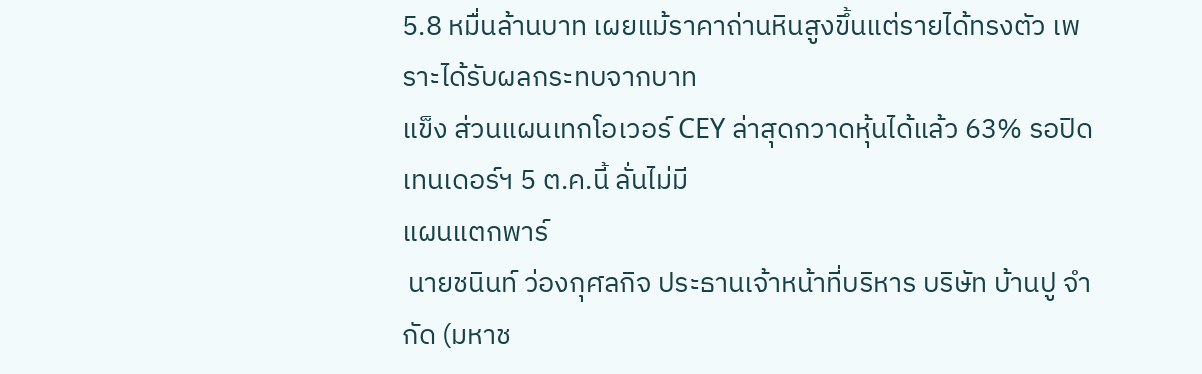5.8 หมื่นล้านบาท เผยแม้ราคาถ่านหินสูงขึ้นแต่รายได้ทรงตัว เพราะได้รับผลกระทบจากบาท
แข็ง ส่วนแผนเทกโอเวอร์ CEY ล่าสุดกวาดหุ้นได้แล้ว 63% รอปิดเทนเดอร์ฯ 5 ต.ค.นี้ ลั่นไม่มี
แผนแตกพาร์
 นายชนินท์ ว่องกุศลกิจ ประธานเจ้าหน้าที่บริหาร บริษัท บ้านปู จำกัด (มหาช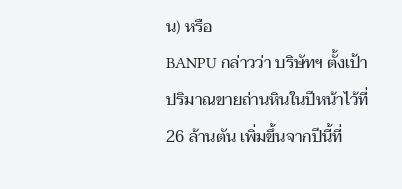น) หรือ
BANPU กล่าวว่า บริษัทฯ ตั้งเป้าปริมาณขายถ่านหินในปีหน้าไว้ที่ 26 ล้านตัน เพิ่มขึ้นจากปีนี้ที่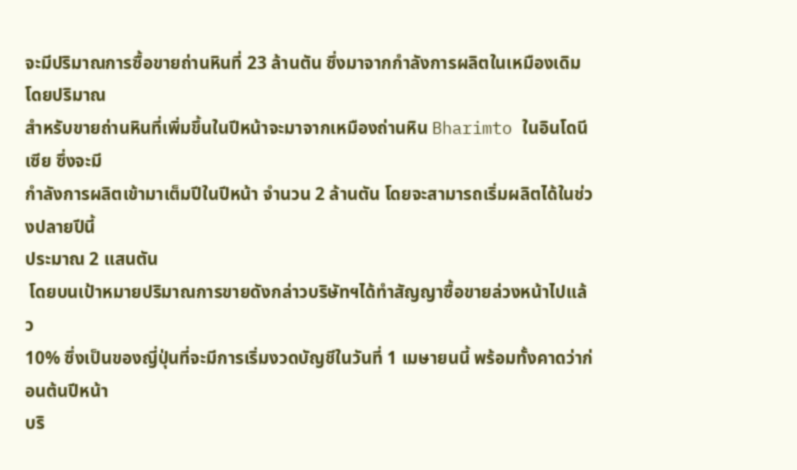จะมีปริมาณการซื้อขายถ่านหินที่ 23 ล้านตัน ซึ่งมาจากกำลังการผลิตในเหมืองเดิม โดยปริมาณ
สำหรับขายถ่านหินที่เพิ่มขึ้นในปีหน้าจะมาจากเหมืองถ่านหิน Bharimto ในอินโดนีเซีย ซึ่งจะมี
กำลังการผลิตเข้ามาเต็มปีในปีหน้า จำนวน 2 ล้านตัน โดยจะสามารถเริ่มผลิตได้ในช่วงปลายปีนี้
ประมาณ 2 แสนตัน
 โดยบนเป้าหมายปริมาณการขายดังกล่าวบริษัทฯได้ทำสัญญาซื้อขายล่วงหน้าไปแล้ว
10% ซึ่งเป็นของญี่ปุ่นที่จะมีการเริ่มงวดบัญชีในวันที่ 1 เมษายนนี้ พร้อมทั้งคาดว่าก่อนต้นปีหน้า
บริ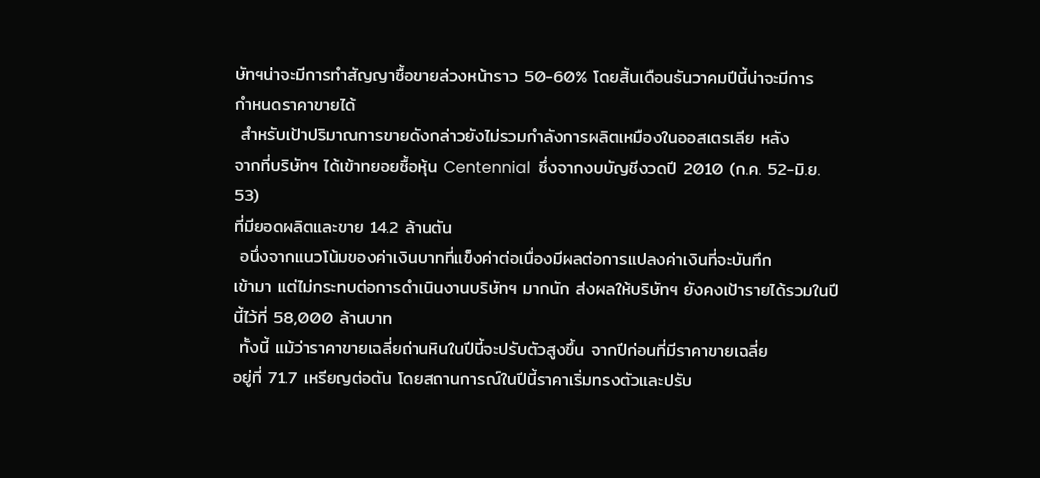ษัทฯน่าจะมีการทำสัญญาซื้อขายล่วงหน้าราว 50-60% โดยสิ้นเดือนธันวาคมปีนี้น่าจะมีการ
กำหนดราคาขายได้
 สำหรับเป้าปริมาณการขายดังกล่าวยังไม่รวมกำลังการผลิตเหมืองในออสเตรเลีย หลัง
จากที่บริษัทฯ ได้เข้าทยอยซื้อหุ้น Centennial  ซึ่งจากงบบัญชีงวดปี 2010 (ก.ค. 52-มิ.ย. 53)
ที่มียอดผลิตและขาย 14.2 ล้านตัน
 อนึ่งจากแนวโน้มของค่าเงินบาทที่แข็งค่าต่อเนื่องมีผลต่อการแปลงค่าเงินที่จะบันทึก
เข้ามา แต่ไม่กระทบต่อการดำเนินงานบริษัทฯ มากนัก ส่งผลให้บริษัทฯ ยังคงเป้ารายได้รวมในปี
นี้ไว้ที่ 58,000 ล้านบาท
 ทั้งนี้ แม้ว่าราคาขายเฉลี่ยถ่านหินในปีนี้จะปรับตัวสูงขึ้น จากปีก่อนที่มีราคาขายเฉลี่ย
อยู่ที่ 71.7 เหรียญต่อตัน โดยสถานการณ์ในปีนี้ราคาเริ่มทรงตัวและปรับ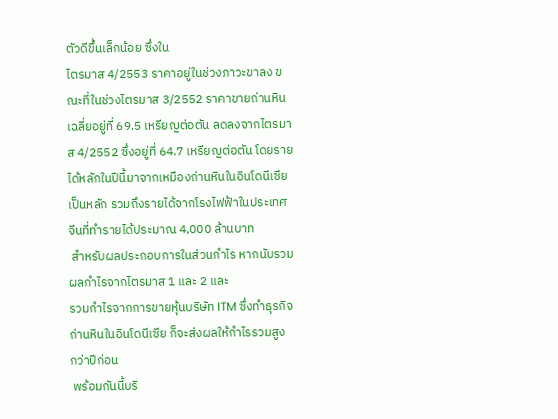ตัวดีขึ้นเล็กน้อย ซึ่งใน
ไตรมาส 4/2553 ราคาอยู่ในช่วงภาวะขาลง ขณะที่ในช่วงไตรมาส 3/2552 ราคาขายถ่านหิน
เฉลี่ยอยู่ที่ 69.5 เหรียญต่อตัน ลดลงจากไตรมาส 4/2552 ซึ่งอยู่ที่ 64.7 เหรียญต่อตัน โดยราย
ได้หลักในปีนี้มาจากเหมืองถ่านหินในอินโดนีเซียเป็นหลัก รวมถึงรายได้จากโรงไฟฟ้าในประเทศ
จีนที่ทำรายได้ประมาณ 4,000 ล้านบาท
 สำหรับผลประกอบการในส่วนกำไร หากนับรวมผลกำไรจากไตรมาส 1 และ 2 และ
รวมกำไรจากการขายหุ้นบริษัท ITM ซึ่งทำธุรกิจถ่านหินในอินโดนีเซีย ก็จะส่งผลให้กำไรรวมสูง
กว่าปีก่อน
 พร้อมกันนี้บริ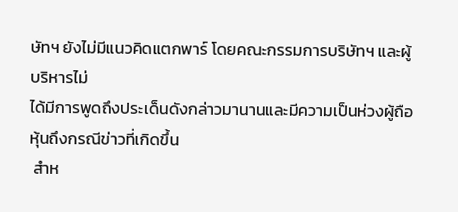ษัทฯ ยังไม่มีแนวคิดแตกพาร์ โดยคณะกรรมการบริษัทฯ และผู้บริหารไม่
ได้มีการพูดถึงประเด็นดังกล่าวมานานและมีความเป็นห่วงผู้ถือหุ้นถึงกรณีข่าวที่เกิดขึ้น
 สำห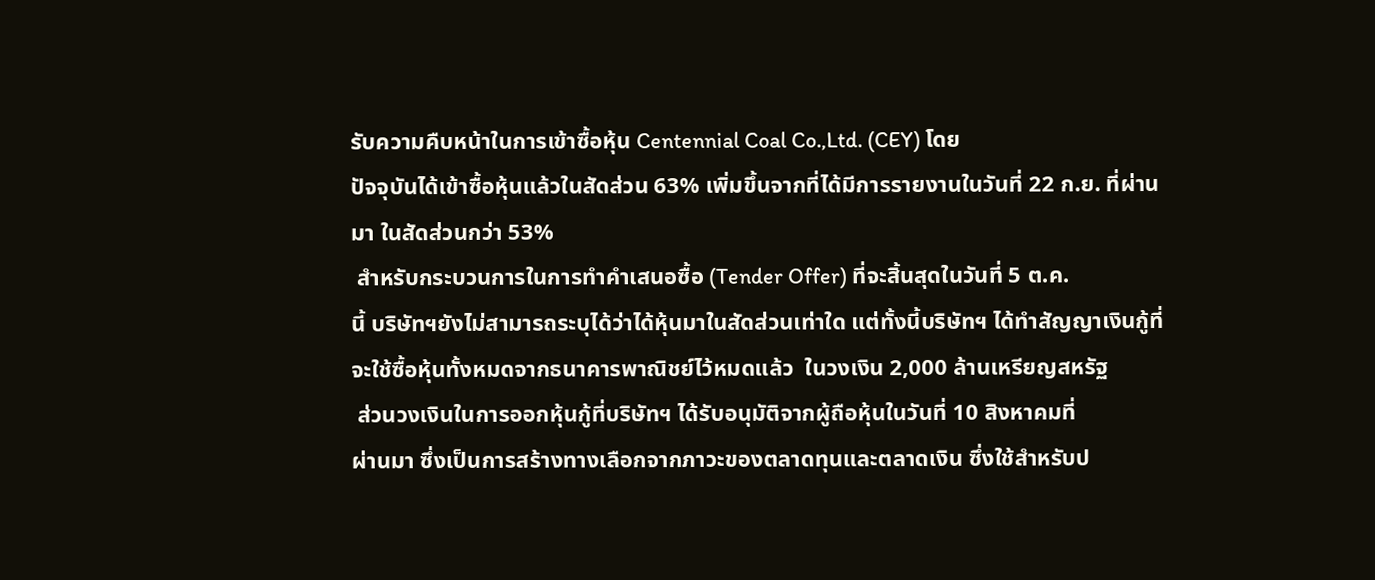รับความคืบหน้าในการเข้าซื้อหุ้น Centennial Coal Co.,Ltd. (CEY) โดย
ปัจจุบันได้เข้าซื้อหุ้นแล้วในสัดส่วน 63% เพิ่มขึ้นจากที่ได้มีการรายงานในวันที่ 22 ก.ย. ที่ผ่าน
มา ในสัดส่วนกว่า 53%
 สำหรับกระบวนการในการทำคำเสนอซื้อ (Tender Offer) ที่จะสิ้นสุดในวันที่ 5 ต.ค.
นี้ บริษัทฯยังไม่สามารถระบุได้ว่าได้หุ้นมาในสัดส่วนเท่าใด แต่ทั้งนี้บริษัทฯ ได้ทำสัญญาเงินกู้ที่
จะใช้ซื้อหุ้นทั้งหมดจากธนาคารพาณิชย์ไว้หมดแล้ว  ในวงเงิน 2,000 ล้านเหรียญสหรัฐ
 ส่วนวงเงินในการออกหุ้นกู้ที่บริษัทฯ ได้รับอนุมัติจากผู้ถือหุ้นในวันที่ 10 สิงหาคมที่
ผ่านมา ซึ่งเป็นการสร้างทางเลือกจากภาวะของตลาดทุนและตลาดเงิน ซึ่งใช้สำหรับป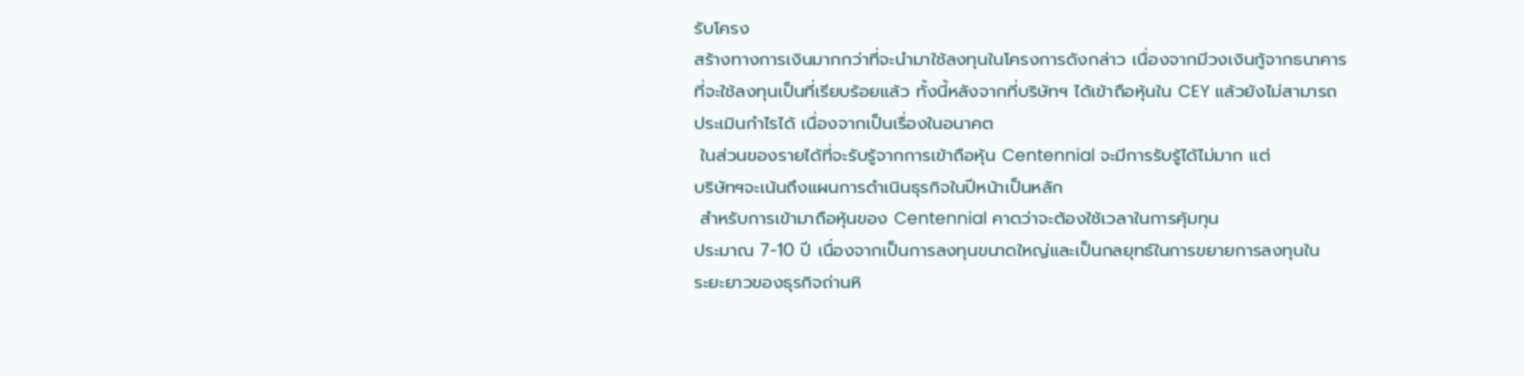รับโครง
สร้างทางการเงินมากกว่าที่จะนำมาใช้ลงทุนในโครงการดังกล่าว เนื่องจากมีวงเงินกู้จากธนาคาร
ที่จะใช้ลงทุนเป็นที่เรียบร้อยแล้ว ทั้งนี้หลังจากที่บริษัทฯ ได้เข้าถือหุ้นใน CEY แล้วยังไม่สามารถ
ประเมินกำไรได้ เนื่องจากเป็นเรื่องในอนาคต
 ในส่วนของรายได้ที่จะรับรู้จากการเข้าถือหุ้น Centennial จะมีการรับรู้ได้ไม่มาก แต่
บริษัทฯจะเน้นถึงแผนการดำเนินธุรกิจในปีหน้าเป็นหลัก
 สำหรับการเข้ามาถือหุ้นของ Centennial คาดว่าจะต้องใช้เวลาในการคุ้มทุน
ประมาณ 7-10 ปี เนื่องจากเป็นการลงทุนขนาดใหญ่และเป็นกลยุทธ์ในการขยายการลงทุนใน
ระยะยาวของธุรกิจถ่านหิ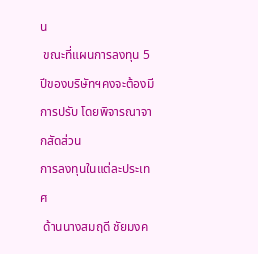น
 ขณะที่แผนการลงทุน 5 ปีของบริษัทฯคงจะต้องมีการปรับ โดยพิจารณาจากสัดส่วน
การลงทุนในแต่ละประเทศ
 ด้านนางสมฤดี ชัยมงค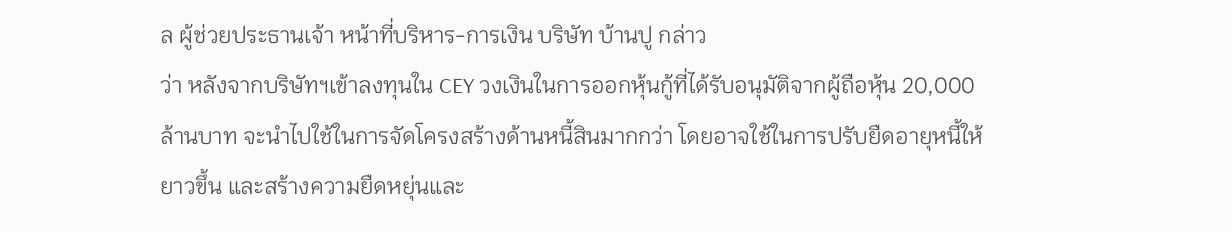ล ผู้ช่วยประธานเจ้า หน้าที่บริหาร-การเงิน บริษัท บ้านปู กล่าว
ว่า หลังจากบริษัทฯเข้าลงทุนใน CEY วงเงินในการออกหุ้นกู้ที่ได้รับอนุมัติจากผู้ถือหุ้น 20,000
ล้านบาท จะนำไปใช้ในการจัดโครงสร้างด้านหนี้สินมากกว่า โดยอาจใช้ในการปรับยืดอายุหนี้ให้
ยาวขึ้น และสร้างความยืดหยุ่นและ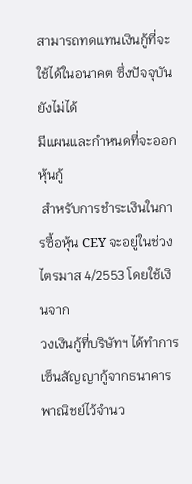สามารถทดแทนเงินกู้ที่จะใช้ได้ในอนาคต ซึ่งปัจจุบันยังไม่ได้
มีแผนและกำหนดที่จะออกหุ้นกู้
 สำหรับการชำระเงินในการซื้อหุ้น CEY จะอยู่ในช่วงไตรมาส 4/2553 โดยใช้เงินจาก
วงเงินกู้ที่บริษัทฯ ได้ทำการเซ็นสัญญากู้จากธนาคารพาณิชย์ไว้จำนว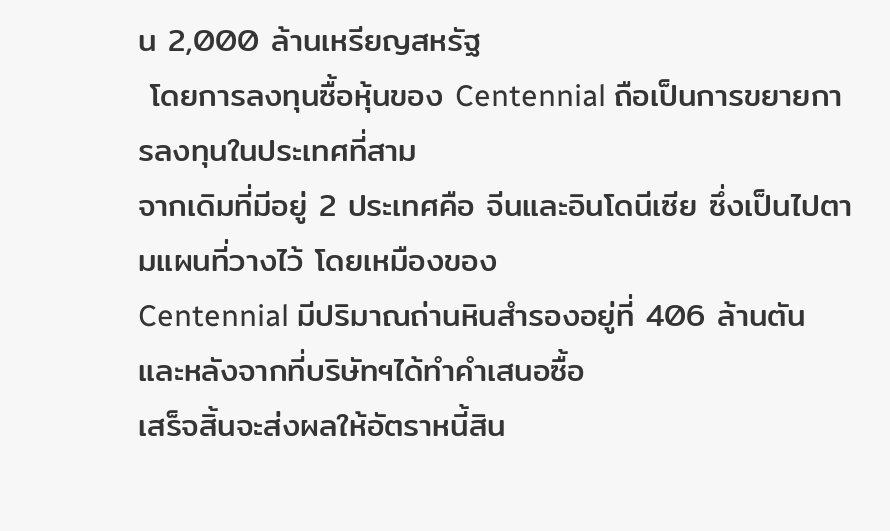น 2,000 ล้านเหรียญสหรัฐ
 โดยการลงทุนซื้อหุ้นของ Centennial ถือเป็นการขยายการลงทุนในประเทศที่สาม
จากเดิมที่มีอยู่ 2 ประเทศคือ จีนและอินโดนีเซีย ซึ่งเป็นไปตามแผนที่วางไว้ โดยเหมืองของ
Centennial มีปริมาณถ่านหินสำรองอยู่ที่ 406 ล้านตัน และหลังจากที่บริษัทฯได้ทำคำเสนอซื้อ
เสร็จสิ้นจะส่งผลให้อัตราหนี้สิน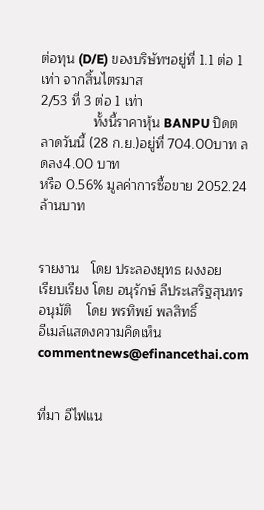ต่อทุน (D/E) ของบริษัทฯอยู่ที่ 1.1 ต่อ 1 เท่า จากสิ้นไตรมาส
2/53 ที่ 3 ต่อ 1 เท่า
              ทั้งนี้ราคาหุ้น BANPU ปิดตลาดวันนี้ (28 ก.ย.)อยู่ที่ 704.00บาท ลดลง4.00 บาท
หรือ 0.56% มูลค่าการซื้อขาย 2052.24ล้านบาท


รายงาน   โดย ประลองยุทธ ผงงอย
เรียบเรียง โดย อนุรักษ์ ลีประเสริฐสุนทร
อนุมัติ    โดย พรทิพย์ พลสิทธิ์
อีเมล์แสดงความคิดเห็น  commentnews@efinancethai.com


ที่มา อีไฟแน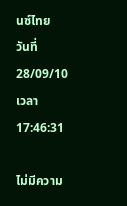นซ์ไทย     วันที่   28/09/10   เวลา   17:46:31

ไม่มีความ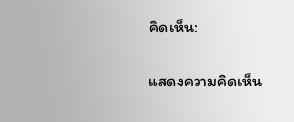คิดเห็น:

แสดงความคิดเห็น